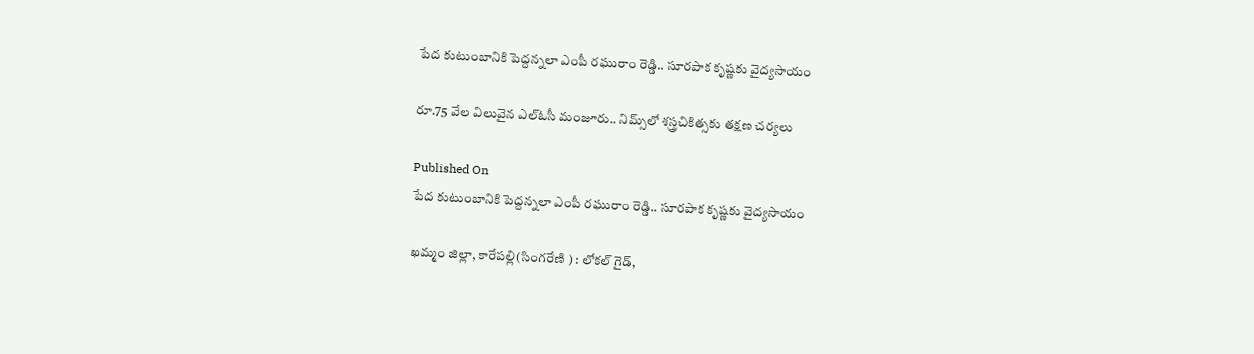పేద కుటుంబానికి పెద్దన్నలా ఎంపీ రఘురాం రెడ్డి.. సూరపాక కృష్ణకు వైద్యసాయం

రూ.75 వేల విలువైన ఎల్‌ఓసీ మంజూరు.. నిమ్స్‌లో శస్త్రచికిత్సకు తక్షణ చర్యలు

Published On
పేద కుటుంబానికి పెద్దన్నలా ఎంపీ రఘురాం రెడ్డి.. సూరపాక కృష్ణకు వైద్యసాయం

ఖమ్మం జిల్లా, కారేపల్లి(సింగరేణి ) : లోకల్ గైడ్,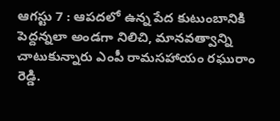ఆగస్టు 7 : ఆపదలో ఉన్న పేద కుటుంబానికి పెద్దన్నలా అండగా నిలిచి, మానవత్వాన్ని చాటుకున్నారు ఎంపీ రామసహాయం రఘురాం రెడ్డి.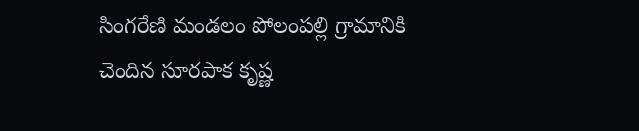సింగరేణి మండలం పోలంపల్లి గ్రామానికి చెందిన సూరపాక కృష్ణ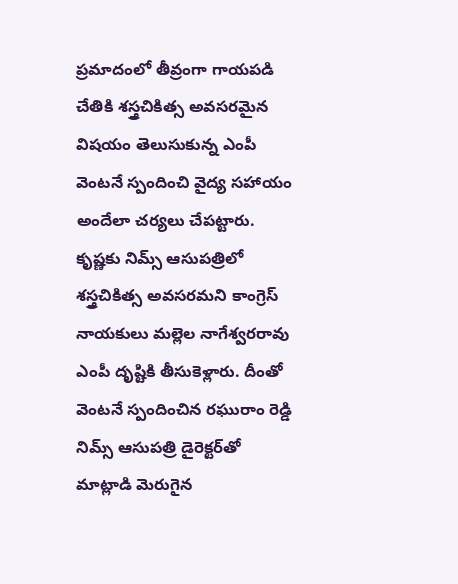ప్రమాదంలో తీవ్రంగా గాయపడి చేతికి శస్త్రచికిత్స అవసరమైన విషయం తెలుసుకున్న ఎంపీ వెంటనే స్పందించి వైద్య సహాయం అందేలా చర్యలు చేపట్టారు.
కృష్ణకు నిమ్స్ ఆసుపత్రిలో శస్త్రచికిత్స అవసరమని కాంగ్రెస్ నాయకులు మల్లెల నాగేశ్వరరావు ఎంపీ దృష్టికి తీసుకెళ్లారు. దీంతో వెంటనే స్పందించిన రఘురాం రెడ్డి నిమ్స్ ఆసుపత్రి డైరెక్టర్‌తో మాట్లాడి మెరుగైన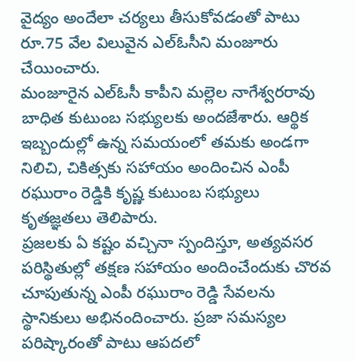వైద్యం అందేలా చర్యలు తీసుకోవడంతో పాటు రూ.75 వేల విలువైన ఎల్‌ఓసీని మంజూరు చేయించారు.
మంజూరైన ఎల్‌ఓసీ కాపీని మల్లెల నాగేశ్వరరావు బాధిత కుటుంబ సభ్యులకు అందజేశారు. ఆర్థిక ఇబ్బందుల్లో ఉన్న సమయంలో తమకు అండగా నిలిచి, చికిత్సకు సహాయం అందించిన ఎంపీ రఘురాం రెడ్డికి కృష్ణ కుటుంబ సభ్యులు కృతజ్ఞతలు తెలిపారు.
ప్రజలకు ఏ కష్టం వచ్చినా స్పందిస్తూ, అత్యవసర పరిస్థితుల్లో తక్షణ సహాయం అందించేందుకు చొరవ చూపుతున్న ఎంపీ రఘురాం రెడ్డి సేవలను స్థానికులు అభినందించారు. ప్రజా సమస్యల పరిష్కారంతో పాటు ఆపదలో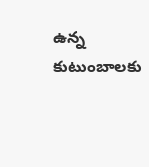ఉన్న కుటుంబాలకు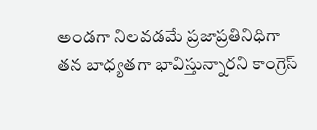అండగా నిలవడమే ప్రజాప్రతినిధిగా తన బాధ్యతగా భావిస్తున్నారని కాంగ్రెస్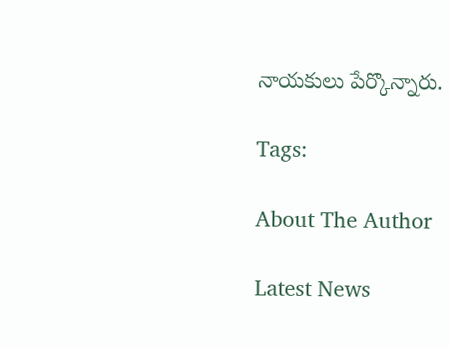నాయకులు పేర్కొన్నారు.

Tags:

About The Author

Latest News